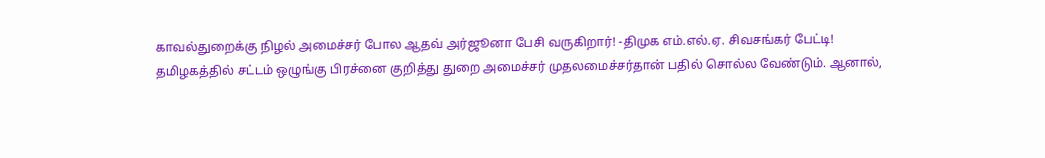காவல்துறைக்கு நிழல் அமைச்சர் போல ஆதவ் அர்ஜூனா பேசி வருகிறார்! -திமுக எம்.எல்.ஏ. சிவசங்கர் பேட்டி!
தமிழகத்தில் சட்டம் ஒழுங்கு பிரச்னை குறித்து துறை அமைச்சர் முதலமைச்சர்தான் பதில் சொல்ல வேண்டும். ஆனால்,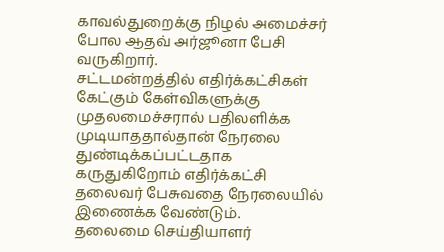காவல்துறைக்கு நிழல் அமைச்சர் போல ஆதவ் அர்ஜூனா பேசி வருகிறார்.
சட்டமன்றத்தில் எதிர்க்கட்சிகள் கேட்கும் கேள்விகளுக்கு முதலமைச்சரால் பதிலளிக்க முடியாததால்தான் நேரலை துண்டிக்கப்பட்டதாக கருதுகிறோம் எதிர்க்கட்சி தலைவர் பேசுவதை நேரலையில் இணைக்க வேண்டும்.
தலைமை செய்தியாளர்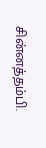சின்னத்தம்பி.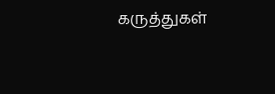கருத்துகள்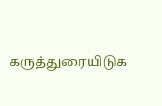கருத்துரையிடுக